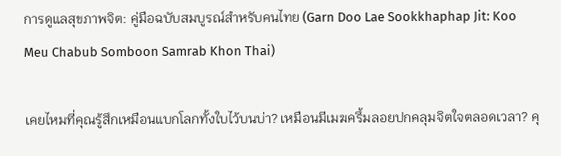การดูแลสุขภาพจิต: คู่มือฉบับสมบูรณ์สำหรับคนไทย (Garn Doo Lae Sookkhaphap Jit: Koo Meu Chabub Somboon Samrab Khon Thai)

เคยไหมที่คุณรู้สึกเหมือนแบกโลกทั้งใบไว้บนบ่า? เหมือนมีเมฆครึ้มลอยปกคลุมจิตใจตลอดเวลา? คุ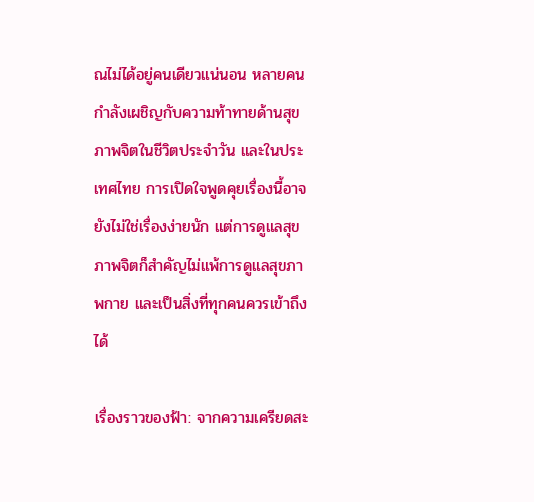ณไม่ได้อยู่คนเดียวแน่นอน หลายคนกำลังเผชิญกับความท้าทายด้านสุขภาพจิตในชีวิตประจำวัน และในประเทศไทย การเปิดใจพูดคุยเรื่องนี้อาจยังไม่ใช่เรื่องง่ายนัก แต่การดูแลสุขภาพจิตก็สำคัญไม่แพ้การดูแลสุขภาพกาย และเป็นสิ่งที่ทุกคนควรเข้าถึงได้

เรื่องราวของฟ้า: จากความเครียดสะ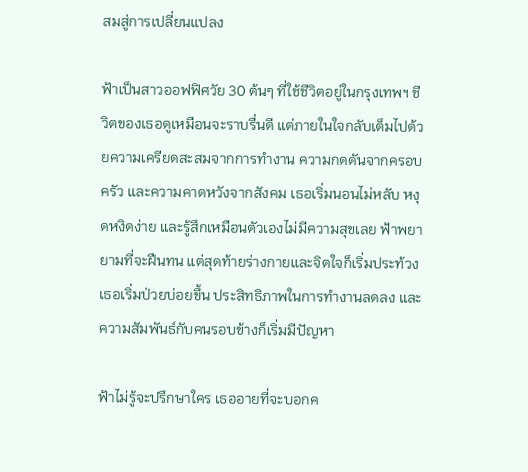สมสู่การเปลี่ยนแปลง

ฟ้าเป็นสาวออฟฟิศวัย 30 ต้นๆ ที่ใช้ชีวิตอยู่ในกรุงเทพฯ ชีวิตของเธอดูเหมือนจะราบรื่นดี แต่ภายในใจกลับเต็มไปด้วยความเครียดสะสมจากการทำงาน ความกดดันจากครอบครัว และความคาดหวังจากสังคม เธอเริ่มนอนไม่หลับ หงุดหงิดง่าย และรู้สึกเหมือนตัวเองไม่มีความสุขเลย ฟ้าพยายามที่จะฝืนทน แต่สุดท้ายร่างกายและจิตใจก็เริ่มประท้วง เธอเริ่มป่วยบ่อยขึ้น ประสิทธิภาพในการทำงานลดลง และความสัมพันธ์กับคนรอบข้างก็เริ่มมีปัญหา

ฟ้าไม่รู้จะปรึกษาใคร เธออายที่จะบอกค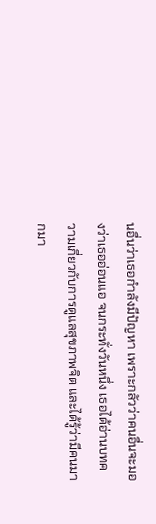นอื่นว่าเธอกำลังมีปัญหา เพราะกลัวว่าคนอื่นจะมองว่าเธออ่อนแอ จนกระทั่งวันหนึ่ง เธอได้อ่านบทความเกี่ยวกับการดูแลสุขภาพจิต และได้รู้ว่ามีคนมากมา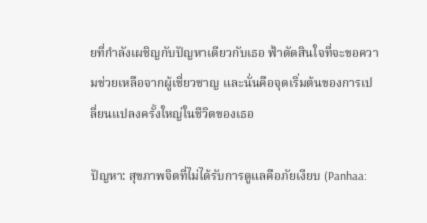ยที่กำลังเผชิญกับปัญหาเดียวกับเธอ ฟ้าตัดสินใจที่จะขอความช่วยเหลือจากผู้เชี่ยวชาญ และนั่นคือจุดเริ่มต้นของการเปลี่ยนแปลงครั้งใหญ่ในชีวิตของเธอ

ปัญหา: สุขภาพจิตที่ไม่ได้รับการดูแลคือภัยเงียบ (Panhaa: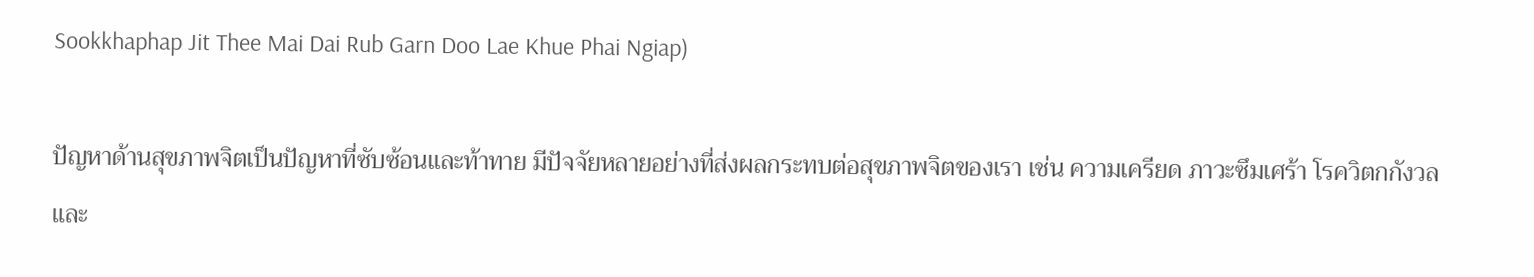Sookkhaphap Jit Thee Mai Dai Rub Garn Doo Lae Khue Phai Ngiap)

ปัญหาด้านสุขภาพจิตเป็นปัญหาที่ซับซ้อนและท้าทาย มีปัจจัยหลายอย่างที่ส่งผลกระทบต่อสุขภาพจิตของเรา เช่น ความเครียด ภาวะซึมเศร้า โรควิตกกังวล และ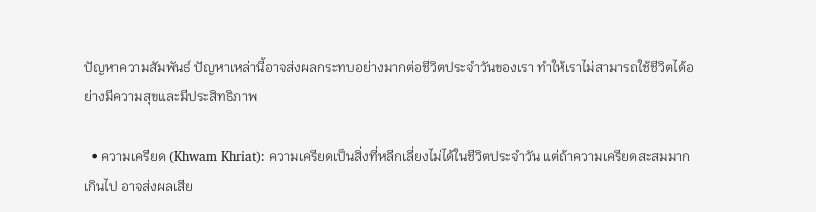ปัญหาความสัมพันธ์ ปัญหาเหล่านี้อาจส่งผลกระทบอย่างมากต่อชีวิตประจำวันของเรา ทำให้เราไม่สามารถใช้ชีวิตได้อย่างมีความสุขและมีประสิทธิภาพ

  • ความเครียด (Khwam Khriat): ความเครียดเป็นสิ่งที่หลีกเลี่ยงไม่ได้ในชีวิตประจำวัน แต่ถ้าความเครียดสะสมมากเกินไป อาจส่งผลเสีย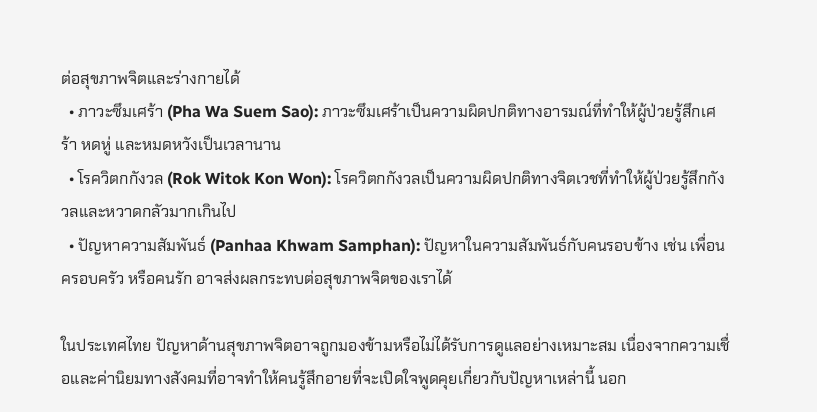ต่อสุขภาพจิตและร่างกายได้
  • ภาวะซึมเศร้า (Pha Wa Suem Sao): ภาวะซึมเศร้าเป็นความผิดปกติทางอารมณ์ที่ทำให้ผู้ป่วยรู้สึกเศร้า หดหู่ และหมดหวังเป็นเวลานาน
  • โรควิตกกังวล (Rok Witok Kon Won): โรควิตกกังวลเป็นความผิดปกติทางจิตเวชที่ทำให้ผู้ป่วยรู้สึกกังวลและหวาดกลัวมากเกินไป
  • ปัญหาความสัมพันธ์ (Panhaa Khwam Samphan): ปัญหาในความสัมพันธ์กับคนรอบข้าง เช่น เพื่อน ครอบครัว หรือคนรัก อาจส่งผลกระทบต่อสุขภาพจิตของเราได้

ในประเทศไทย ปัญหาด้านสุขภาพจิตอาจถูกมองข้ามหรือไม่ได้รับการดูแลอย่างเหมาะสม เนื่องจากความเชื่อและค่านิยมทางสังคมที่อาจทำให้คนรู้สึกอายที่จะเปิดใจพูดคุยเกี่ยวกับปัญหาเหล่านี้ นอก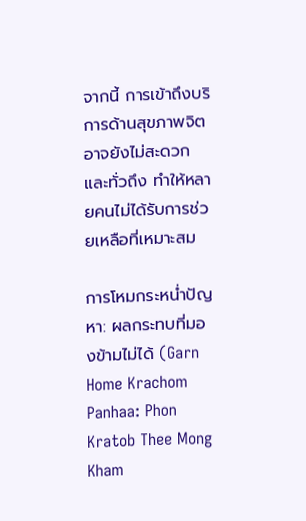จากนี้ การเข้าถึงบริการด้านสุขภาพจิตอาจยังไม่สะดวกและทั่วถึง ทำให้หลายคนไม่ได้รับการช่วยเหลือที่เหมาะสม

การโหมกระหน่ำปัญหา: ผลกระทบที่มองข้ามไม่ได้ (Garn Home Krachom Panhaa: Phon Kratob Thee Mong Kham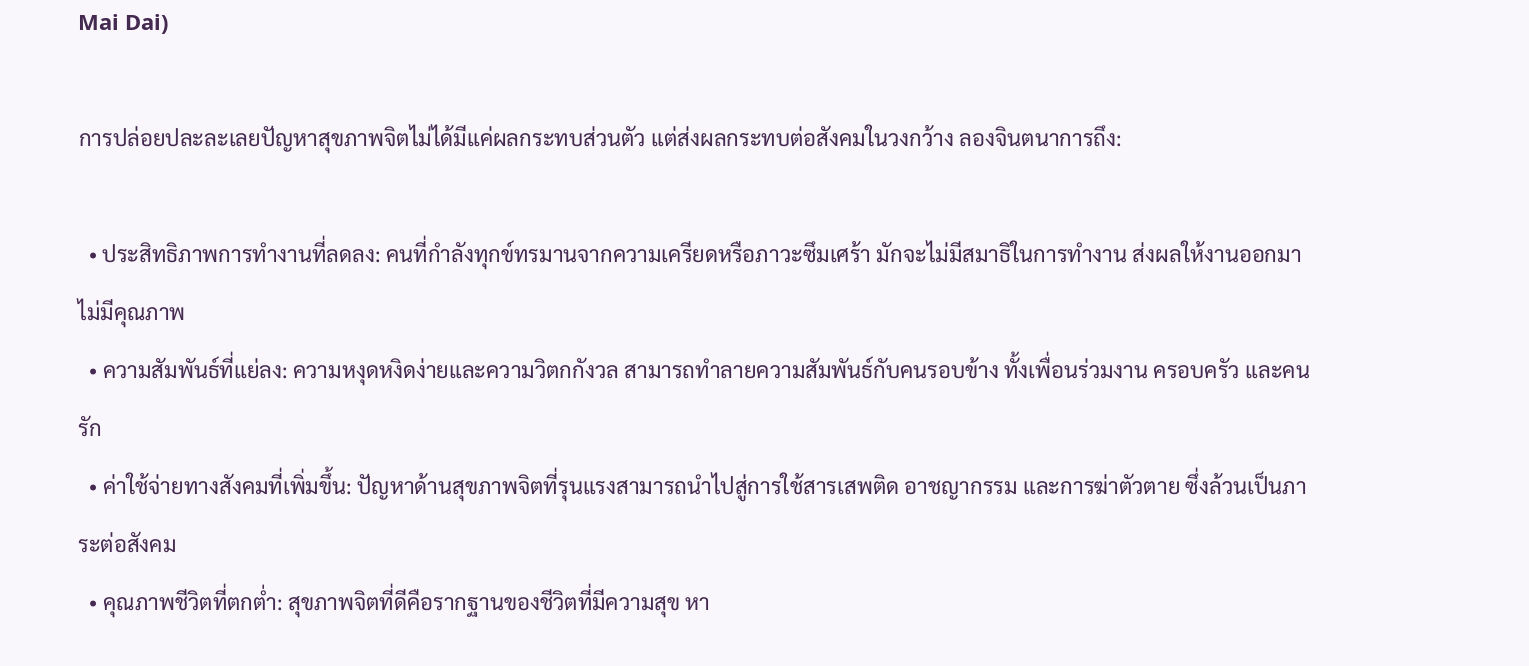Mai Dai)

การปล่อยปละละเลยปัญหาสุขภาพจิตไม่ได้มีแค่ผลกระทบส่วนตัว แต่ส่งผลกระทบต่อสังคมในวงกว้าง ลองจินตนาการถึง:

  • ประสิทธิภาพการทำงานที่ลดลง: คนที่กำลังทุกข์ทรมานจากความเครียดหรือภาวะซึมเศร้า มักจะไม่มีสมาธิในการทำงาน ส่งผลให้งานออกมาไม่มีคุณภาพ
  • ความสัมพันธ์ที่แย่ลง: ความหงุดหงิดง่ายและความวิตกกังวล สามารถทำลายความสัมพันธ์กับคนรอบข้าง ทั้งเพื่อนร่วมงาน ครอบครัว และคนรัก
  • ค่าใช้จ่ายทางสังคมที่เพิ่มขึ้น: ปัญหาด้านสุขภาพจิตที่รุนแรงสามารถนำไปสู่การใช้สารเสพติด อาชญากรรม และการฆ่าตัวตาย ซึ่งล้วนเป็นภาระต่อสังคม
  • คุณภาพชีวิตที่ตกต่ำ: สุขภาพจิตที่ดีคือรากฐานของชีวิตที่มีความสุข หา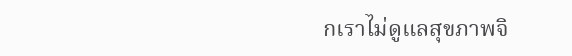กเราไม่ดูแลสุขภาพจิ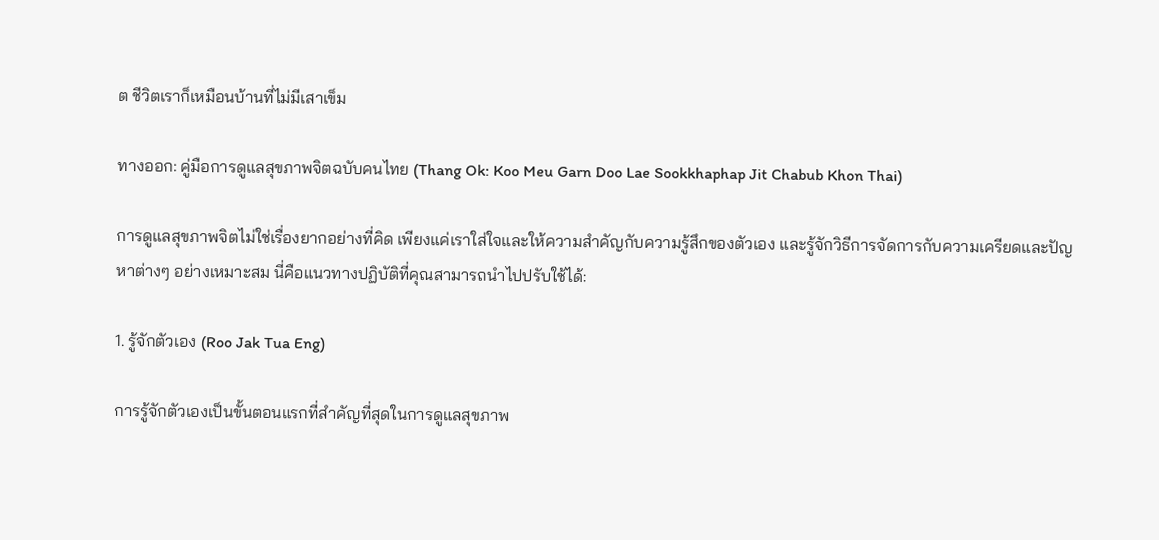ต ชีวิตเราก็เหมือนบ้านที่ไม่มีเสาเข็ม

ทางออก: คู่มือการดูแลสุขภาพจิตฉบับคนไทย (Thang Ok: Koo Meu Garn Doo Lae Sookkhaphap Jit Chabub Khon Thai)

การดูแลสุขภาพจิตไม่ใช่เรื่องยากอย่างที่คิด เพียงแค่เราใส่ใจและให้ความสำคัญกับความรู้สึกของตัวเอง และรู้จักวิธีการจัดการกับความเครียดและปัญหาต่างๆ อย่างเหมาะสม นี่คือแนวทางปฏิบัติที่คุณสามารถนำไปปรับใช้ได้:

1. รู้จักตัวเอง (Roo Jak Tua Eng)

การรู้จักตัวเองเป็นขั้นตอนแรกที่สำคัญที่สุดในการดูแลสุขภาพ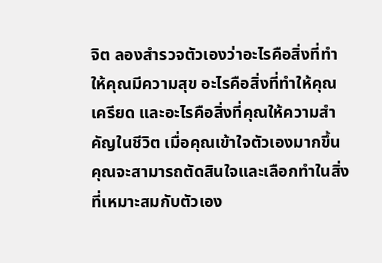จิต ลองสำรวจตัวเองว่าอะไรคือสิ่งที่ทำให้คุณมีความสุข อะไรคือสิ่งที่ทำให้คุณเครียด และอะไรคือสิ่งที่คุณให้ความสำคัญในชีวิต เมื่อคุณเข้าใจตัวเองมากขึ้น คุณจะสามารถตัดสินใจและเลือกทำในสิ่งที่เหมาะสมกับตัวเอง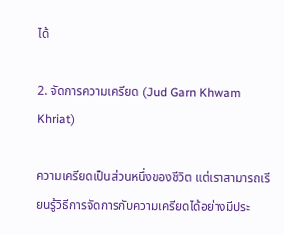ได้

2. จัดการความเครียด (Jud Garn Khwam Khriat)

ความเครียดเป็นส่วนหนึ่งของชีวิต แต่เราสามารถเรียนรู้วิธีการจัดการกับความเครียดได้อย่างมีประ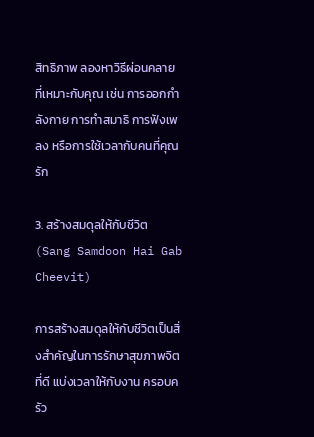สิทธิภาพ ลองหาวิธีผ่อนคลายที่เหมาะกับคุณ เช่น การออกกำลังกาย การทำสมาธิ การฟังเพลง หรือการใช้เวลากับคนที่คุณรัก

3. สร้างสมดุลให้กับชีวิต (Sang Samdoon Hai Gab Cheevit)

การสร้างสมดุลให้กับชีวิตเป็นสิ่งสำคัญในการรักษาสุขภาพจิตที่ดี แบ่งเวลาให้กับงาน ครอบครัว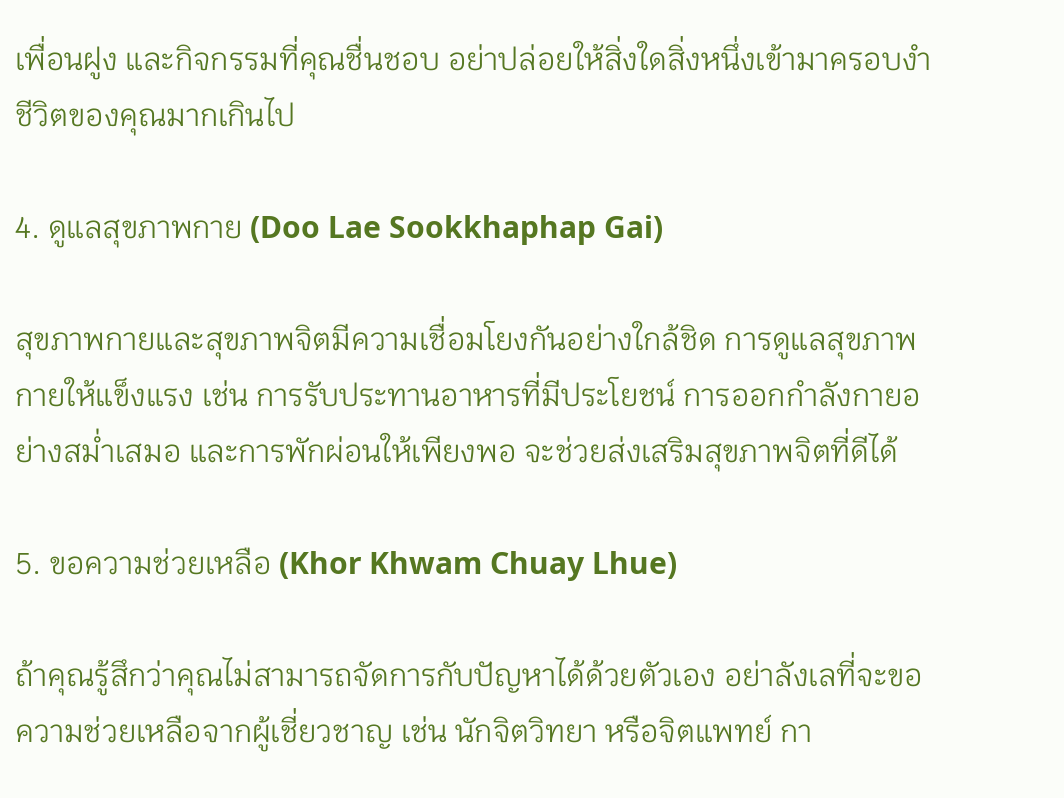เพื่อนฝูง และกิจกรรมที่คุณชื่นชอบ อย่าปล่อยให้สิ่งใดสิ่งหนึ่งเข้ามาครอบงำชีวิตของคุณมากเกินไป

4. ดูแลสุขภาพกาย (Doo Lae Sookkhaphap Gai)

สุขภาพกายและสุขภาพจิตมีความเชื่อมโยงกันอย่างใกล้ชิด การดูแลสุขภาพกายให้แข็งแรง เช่น การรับประทานอาหารที่มีประโยชน์ การออกกำลังกายอย่างสม่ำเสมอ และการพักผ่อนให้เพียงพอ จะช่วยส่งเสริมสุขภาพจิตที่ดีได้

5. ขอความช่วยเหลือ (Khor Khwam Chuay Lhue)

ถ้าคุณรู้สึกว่าคุณไม่สามารถจัดการกับปัญหาได้ด้วยตัวเอง อย่าลังเลที่จะขอความช่วยเหลือจากผู้เชี่ยวชาญ เช่น นักจิตวิทยา หรือจิตแพทย์ กา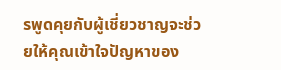รพูดคุยกับผู้เชี่ยวชาญจะช่วยให้คุณเข้าใจปัญหาของ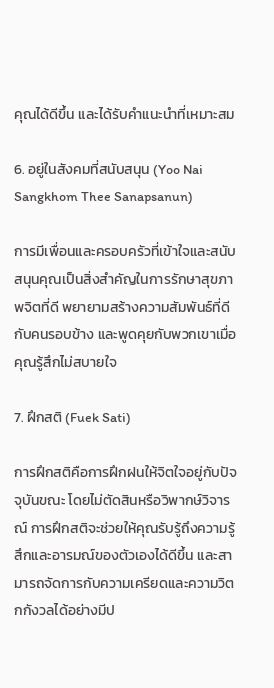คุณได้ดีขึ้น และได้รับคำแนะนำที่เหมาะสม

6. อยู่ในสังคมที่สนับสนุน (Yoo Nai Sangkhom Thee Sanapsanun)

การมีเพื่อนและครอบครัวที่เข้าใจและสนับสนุนคุณเป็นสิ่งสำคัญในการรักษาสุขภาพจิตที่ดี พยายามสร้างความสัมพันธ์ที่ดีกับคนรอบข้าง และพูดคุยกับพวกเขาเมื่อคุณรู้สึกไม่สบายใจ

7. ฝึกสติ (Fuek Sati)

การฝึกสติคือการฝึกฝนให้จิตใจอยู่กับปัจจุบันขณะ โดยไม่ตัดสินหรือวิพากษ์วิจารณ์ การฝึกสติจะช่วยให้คุณรับรู้ถึงความรู้สึกและอารมณ์ของตัวเองได้ดีขึ้น และสามารถจัดการกับความเครียดและความวิตกกังวลได้อย่างมีป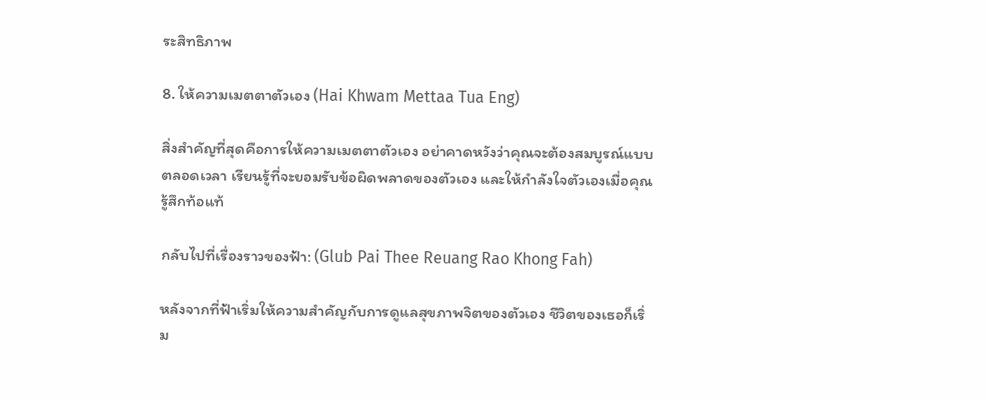ระสิทธิภาพ

8. ให้ความเมตตาตัวเอง (Hai Khwam Mettaa Tua Eng)

สิ่งสำคัญที่สุดคือการให้ความเมตตาตัวเอง อย่าคาดหวังว่าคุณจะต้องสมบูรณ์แบบตลอดเวลา เรียนรู้ที่จะยอมรับข้อผิดพลาดของตัวเอง และให้กำลังใจตัวเองเมื่อคุณรู้สึกท้อแท้

กลับไปที่เรื่องราวของฟ้า: (Glub Pai Thee Reuang Rao Khong Fah)

หลังจากที่ฟ้าเริ่มให้ความสำคัญกับการดูแลสุขภาพจิตของตัวเอง ชีวิตของเธอก็เริ่ม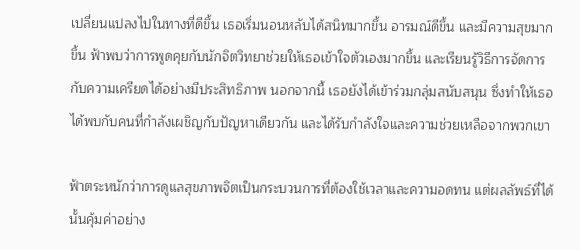เปลี่ยนแปลงไปในทางที่ดีขึ้น เธอเริ่มนอนหลับได้สนิทมากขึ้น อารมณ์ดีขึ้น และมีความสุขมากขึ้น ฟ้าพบว่าการพูดคุยกับนักจิตวิทยาช่วยให้เธอเข้าใจตัวเองมากขึ้น และเรียนรู้วิธีการจัดการกับความเครียดได้อย่างมีประสิทธิภาพ นอกจากนี้ เธอยังได้เข้าร่วมกลุ่มสนับสนุน ซึ่งทำให้เธอได้พบกับคนที่กำลังเผชิญกับปัญหาเดียวกัน และได้รับกำลังใจและความช่วยเหลือจากพวกเขา

ฟ้าตระหนักว่าการดูแลสุขภาพจิตเป็นกระบวนการที่ต้องใช้เวลาและความอดทน แต่ผลลัพธ์ที่ได้นั้นคุ้มค่าอย่าง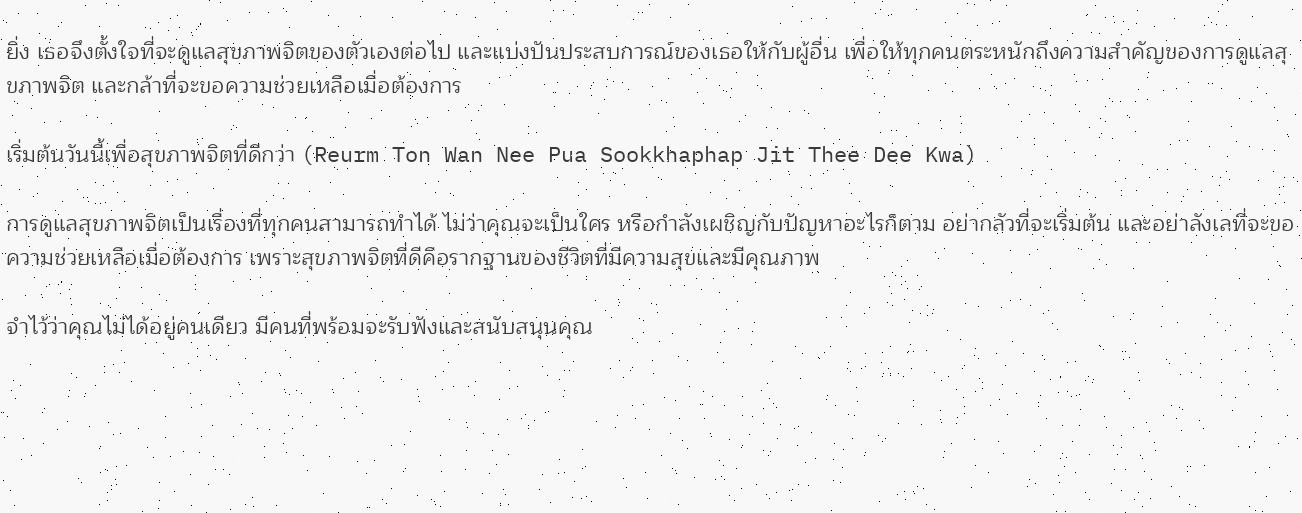ยิ่ง เธอจึงตั้งใจที่จะดูแลสุขภาพจิตของตัวเองต่อไป และแบ่งปันประสบการณ์ของเธอให้กับผู้อื่น เพื่อให้ทุกคนตระหนักถึงความสำคัญของการดูแลสุขภาพจิต และกล้าที่จะขอความช่วยเหลือเมื่อต้องการ

เริ่มต้นวันนี้เพื่อสุขภาพจิตที่ดีกว่า (Reurm Ton Wan Nee Pua Sookkhaphap Jit Thee Dee Kwa)

การดูแลสุขภาพจิตเป็นเรื่องที่ทุกคนสามารถทำได้ ไม่ว่าคุณจะเป็นใคร หรือกำลังเผชิญกับปัญหาอะไรก็ตาม อย่ากลัวที่จะเริ่มต้น และอย่าลังเลที่จะขอความช่วยเหลือเมื่อต้องการ เพราะสุขภาพจิตที่ดีคือรากฐานของชีวิตที่มีความสุขและมีคุณภาพ

จำไว้ว่าคุณไม่ได้อยู่คนเดียว มีคนที่พร้อมจะรับฟังและสนับสนุนคุณ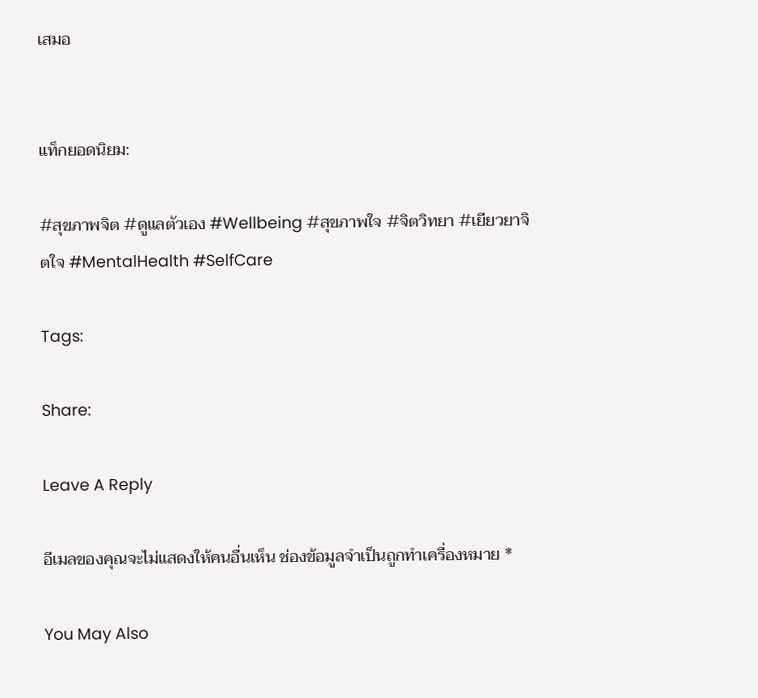เสมอ


แท็กยอดนิยม:

#สุขภาพจิต #ดูแลตัวเอง #Wellbeing #สุขภาพใจ #จิตวิทยา #เยียวยาจิตใจ #MentalHealth #SelfCare

Tags:

Share:

Leave A Reply

อีเมลของคุณจะไม่แสดงให้คนอื่นเห็น ช่องข้อมูลจำเป็นถูกทำเครื่องหมาย *

You May Also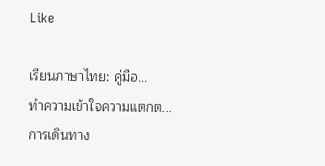Like

เรียนภาษาไทย: คู่มือ...
ทำความเข้าใจความแตกต...
การเดินทาง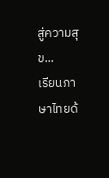สู่ความสุข...
เรียนภาษาไทยด้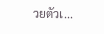วยตัวเ...